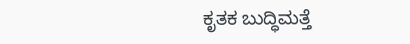ಕೃತಕ ಬುದ್ಧಿಮತ್ತೆ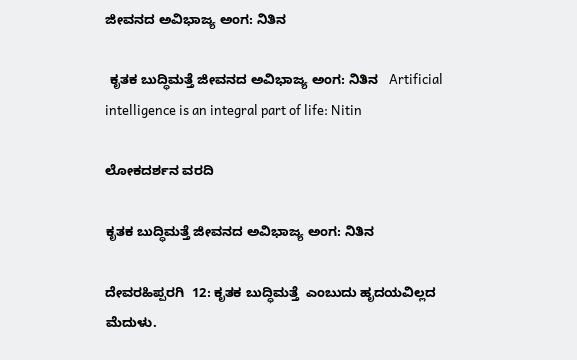ಜೀವನದ ಅವಿಭಾಜ್ಯ ಅಂಗ: ನಿತಿನ

 ಕೃತಕ ಬುದ್ಧಿಮತ್ತೆ ಜೀವನದ ಅವಿಭಾಜ್ಯ ಅಂಗ: ನಿತಿನ   Artificial intelligence is an integral part of life: Nitin

ಲೋಕದರ್ಶನ ವರದಿ

ಕೃತಕ ಬುದ್ಧಿಮತ್ತೆ ಜೀವನದ ಅವಿಭಾಜ್ಯ ಅಂಗ: ನಿತಿನ

ದೇವರಹಿಪ್ಪರಗಿ  12: ಕೃತಕ ಬುದ್ಧಿಮತ್ತೆ  ಎಂಬುದು ಹೃದಯವಿಲ್ಲದ ಮೆದುಳು.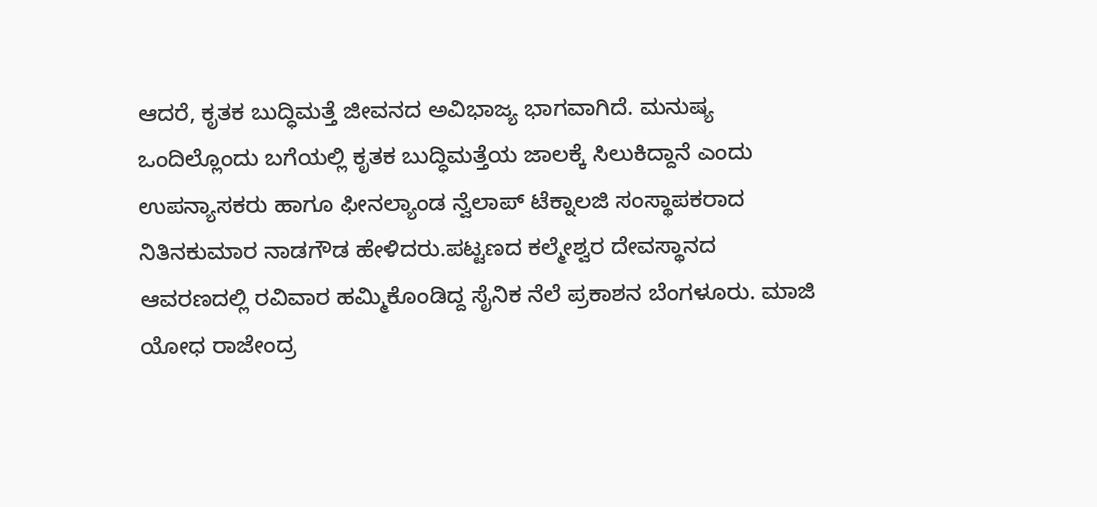ಆದರೆ, ಕೃತಕ ಬುದ್ಧಿಮತ್ತೆ ಜೀವನದ ಅವಿಭಾಜ್ಯ ಭಾಗವಾಗಿದೆ. ಮನುಷ್ಯ ಒಂದಿಲ್ಲೊಂದು ಬಗೆಯಲ್ಲಿ ಕೃತಕ ಬುದ್ಧಿಮತ್ತೆಯ ಜಾಲಕ್ಕೆ ಸಿಲುಕಿದ್ದಾನೆ ಎಂದು ಉಪನ್ಯಾಸಕರು ಹಾಗೂ ಫೀನಲ್ಯಾಂಡ ನ್ವೆಲಾಪ್ ಟೆಕ್ನಾಲಜಿ ಸಂಸ್ಥಾಪಕರಾದ ನಿತಿನಕುಮಾರ ನಾಡಗೌಡ ಹೇಳಿದರು.ಪಟ್ಟಣದ ಕಲ್ಮೇಶ್ವರ ದೇವಸ್ಥಾನದ ಆವರಣದಲ್ಲಿ ರವಿವಾರ ಹಮ್ಮಿಕೊಂಡಿದ್ದ ಸೈನಿಕ ನೆಲೆ ಪ್ರಕಾಶನ ಬೆಂಗಳೂರು. ಮಾಜಿ ಯೋಧ ರಾಜೇಂದ್ರ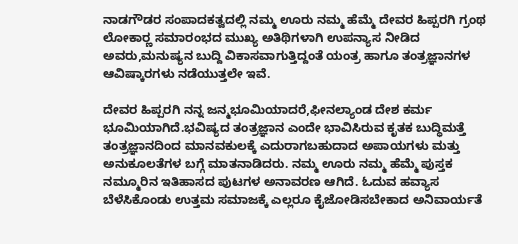ನಾಡಗೌಡರ ಸಂಪಾದಕತ್ವದಲ್ಲಿ ನಮ್ಮ ಊರು ನಮ್ಮ ಹೆಮ್ಮೆ ದೇವರ ಹಿಪ್ಪರಗಿ ಗ್ರಂಥ ಲೋಕಾರ‍್ಣ ಸಮಾರಂಭದ ಮುಖ್ಯ ಅತಿಥಿಗಳಾಗಿ ಉಪನ್ಯಾಸ ನೀಡಿದ ಅವರು,ಮನುಷ್ಯನ ಬುದ್ದಿ ವಿಕಾಸವಾಗುತ್ತಿದ್ದಂತೆ ಯಂತ್ರ ಹಾಗೂ ತಂತ್ರಜ್ಞಾನಗಳ ಆವಿಷ್ಕಾರಗಳು ನಡೆಯುತ್ತಲೇ ಇವೆ.

ದೇವರ ಹಿಪ್ಪರಗಿ ನನ್ನ ಜನ್ಮಭೂಮಿಯಾದರೆ,ಫೀನಲ್ಯಾಂಡ ದೇಶ ಕರ್ಮ ಭೂಮಿಯಾಗಿದೆ.ಭವಿಷ್ಯದ ತಂತ್ರಜ್ಞಾನ ಎಂದೇ ಭಾವಿಸಿರುವ ಕೃತಕ ಬುದ್ಧಿಮತ್ತೆ ತಂತ್ರಜ್ಞಾನದಿಂದ ಮಾನವಕುಲಕ್ಕೆ ಎದುರಾಗಬಹುದಾದ ಅಪಾಯಗಳು ಮತ್ತು ಅನುಕೂಲತೆಗಳ ಬಗ್ಗೆ ಮಾತನಾಡಿದರು. ನಮ್ಮ ಊರು ನಮ್ಮ ಹೆಮ್ಮೆ ಪುಸ್ತಕ ನಮ್ಮೂರಿನ ಇತಿಹಾಸದ ಪುಟಗಳ ಅನಾವರಣ ಆಗಿದೆ. ಓದುವ ಹವ್ಯಾಸ ಬೆಳೆಸಿಕೊಂಡು ಉತ್ತಮ ಸಮಾಜಕ್ಕೆ ಎಲ್ಲರೂ ಕೈಜೋಡಿಸಬೇಕಾದ ಅನಿವಾರ್ಯತೆ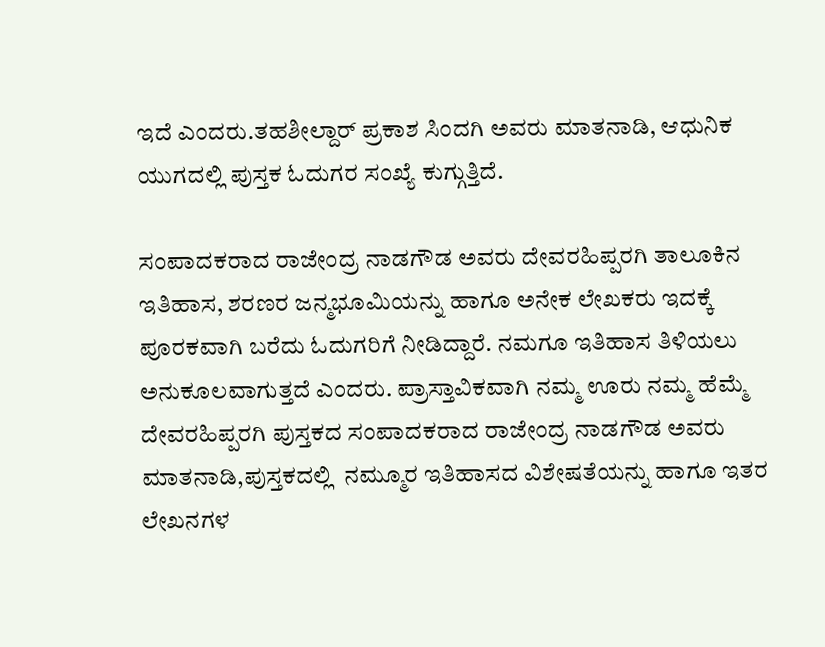ಇದೆ ಎಂದರು.ತಹಶೀಲ್ದಾರ್ ಪ್ರಕಾಶ ಸಿಂದಗಿ ಅವರು ಮಾತನಾಡಿ, ಆಧುನಿಕ ಯುಗದಲ್ಲಿ ಪುಸ್ತಕ ಓದುಗರ ಸಂಖ್ಯೆ ಕುಗ್ಗುತ್ತಿದೆ.

ಸಂಪಾದಕರಾದ ರಾಜೇಂದ್ರ ನಾಡಗೌಡ ಅವರು ದೇವರಹಿಪ್ಪರಗಿ ತಾಲೂಕಿನ ಇತಿಹಾಸ, ಶರಣರ ಜನ್ಮಭೂಮಿಯನ್ನು ಹಾಗೂ ಅನೇಕ ಲೇಖಕರು ಇದಕ್ಕೆ ಪೂರಕವಾಗಿ ಬರೆದು ಓದುಗರಿಗೆ ನೀಡಿದ್ದಾರೆ. ನಮಗೂ ಇತಿಹಾಸ ತಿಳಿಯಲು ಅನುಕೂಲವಾಗುತ್ತದೆ ಎಂದರು. ಪ್ರಾಸ್ತಾವಿಕವಾಗಿ ನಮ್ಮ ಊರು ನಮ್ಮ ಹೆಮ್ಮೆ ದೇವರಹಿಪ್ಪರಗಿ ಪುಸ್ತಕದ ಸಂಪಾದಕರಾದ ರಾಜೇಂದ್ರ ನಾಡಗೌಡ ಅವರು ಮಾತನಾಡಿ,ಪುಸ್ತಕದಲ್ಲಿ  ನಮ್ಮೂರ ಇತಿಹಾಸದ ವಿಶೇಷತೆಯನ್ನು ಹಾಗೂ ಇತರ ಲೇಖನಗಳ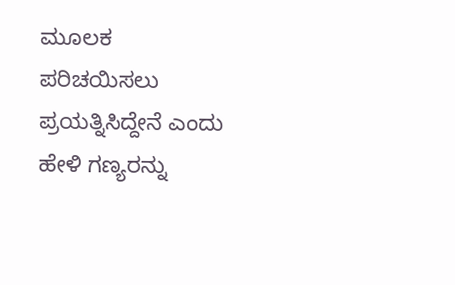ಮೂಲಕ  ಪರಿಚಯಿಸಲು ಪ್ರಯತ್ನಿಸಿದ್ದೇನೆ ಎಂದು ಹೇಳಿ ಗಣ್ಯರನ್ನು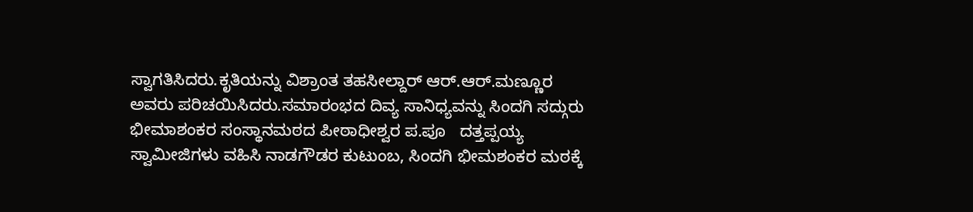ಸ್ವಾಗತಿಸಿದರು.ಕೃತಿಯನ್ನು ವಿಶ್ರಾಂತ ತಹಸೀಲ್ದಾರ್ ಆರ್‌.ಆರ್‌.ಮಣ್ಣೂರ ಅವರು ಪರಿಚಯಿಸಿದರು.ಸಮಾರಂಭದ ದಿವ್ಯ ಸಾನಿಧ್ಯವನ್ನು ಸಿಂದಗಿ ಸದ್ಗುರು ಭೀಮಾಶಂಕರ ಸಂಸ್ಥಾನಮಠದ ಪೀಠಾಧೀಶ್ವರ ಪ.ಪೂ   ದತ್ತಪ್ಪಯ್ಯ ಸ್ವಾಮೀಜಿಗಳು ವಹಿಸಿ ನಾಡಗೌಡರ ಕುಟುಂಬ, ಸಿಂದಗಿ ಭೀಮಶಂಕರ ಮಠಕ್ಕೆ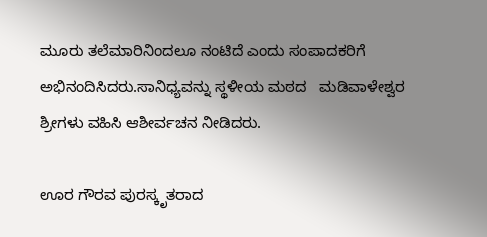ಮೂರು ತಲೆಮಾರಿನಿಂದಲೂ ನಂಟಿದೆ ಎಂದು ಸಂಪಾದಕರಿಗೆ ಅಭಿನಂದಿಸಿದರು.ಸಾನಿಧ್ಯವನ್ನು ಸ್ಥಳೀಯ ಮಠದ   ಮಡಿವಾಳೇಶ್ವರ ಶ್ರೀಗಳು ವಹಿಸಿ ಆಶೀರ್ವಚನ ನೀಡಿದರು.

ಊರ ಗೌರವ ಪುರಸ್ಕೃತರಾದ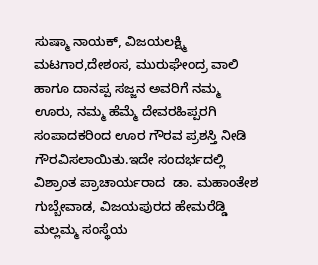ಸುಷ್ಮಾ ನಾಯಕ್, ವಿಜಯಲಕ್ಷ್ಮಿ ಮಟಗಾರ,ದೇಶಂಸ, ಮುರುಘೇಂದ್ರ ವಾಲಿ ಹಾಗೂ ದಾನಪ್ಪ ಸಜ್ಜನ ಅವರಿಗೆ ನಮ್ಮ ಊರು, ನಮ್ಮ ಹೆಮ್ಮೆ ದೇವರಹಿಪ್ಪರಗಿ ಸಂಪಾದಕರಿಂದ ಊರ ಗೌರವ ಪ್ರಶಸ್ತಿ ನೀಡಿ ಗೌರವಿಸಲಾಯಿತು.ಇದೇ ಸಂದರ್ಭದಲ್ಲಿ ವಿಶ್ರಾಂತ ಪ್ರಾಚಾರ್ಯರಾದ  ಡಾ. ಮಹಾಂತೇಶ ಗುಬ್ಬೇವಾಡ, ವಿಜಯಪುರದ ಹೇಮರೆಡ್ಡಿ ಮಲ್ಲಮ್ಮ ಸಂಸ್ಥೆಯ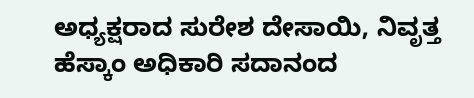ಅಧ್ಯಕ್ಷರಾದ ಸುರೇಶ ದೇಸಾಯಿ, ನಿವೃತ್ತ ಹೆಸ್ಕಾಂ ಅಧಿಕಾರಿ ಸದಾನಂದ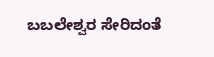ಬಬಲೇಶ್ವರ ಸೇರಿದಂತೆ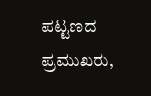ಪಟ್ಟಣದ ಪ್ರಮುಖರು,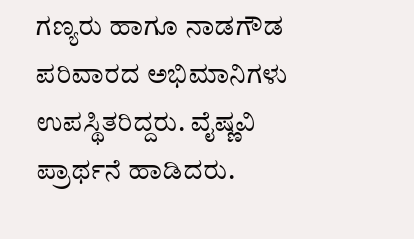ಗಣ್ಯರು ಹಾಗೂ ನಾಡಗೌಡ ಪರಿವಾರದ ಅಭಿಮಾನಿಗಳು ಉಪಸ್ಥಿತರಿದ್ದರು. ವೈಷ್ಣವಿ ಪ್ರಾರ್ಥನೆ ಹಾಡಿದರು.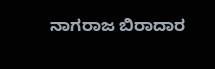ನಾಗರಾಜ ಬಿರಾದಾರ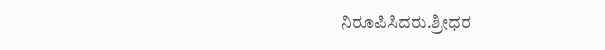ನಿರೂಪಿಸಿದರು.ಶ್ರೀಧರ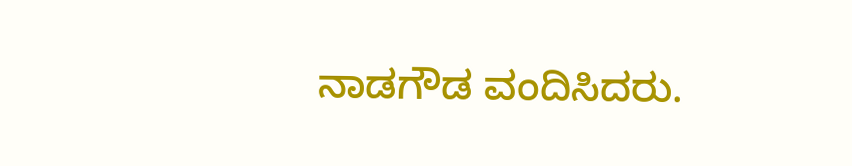ನಾಡಗೌಡ ವಂದಿಸಿದರು.